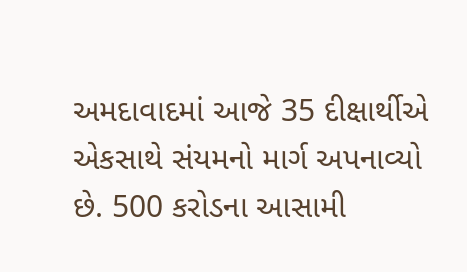અમદાવાદમાં આજે 35 દીક્ષાર્થીએ એકસાથે સંયમનો માર્ગ અપનાવ્યો છે. 500 કરોડના આસામી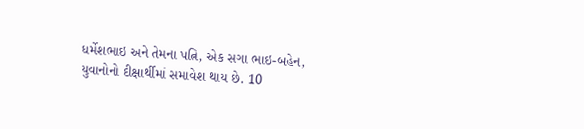ધર્મેશભાઇ અને તેમના પત્નિ, એક સગા ભાઇ-બહેન, યુવાનોનો દીક્ષાર્થીમાં સમાવેશ થાય છે. 10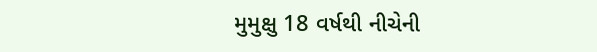મુમુક્ષુ 18 વર્ષથી નીચેની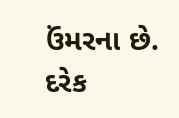ઉંમરના છે. દરેક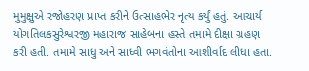મુમુક્ષુએ રજોહરણ પ્રાપ્ત કરીને ઉત્સાહભેર નૃત્ય કર્યું હતું. આચાર્ય યોગતિલકસુરેશ્વરજી મહારાજ સાહેબના હસ્તે તમામે દીક્ષા ગ્રહણ કરી હતી. તમામે સાધુ અને સાધ્વી ભગવંતોના આશીર્વાદ લીધા હતા.